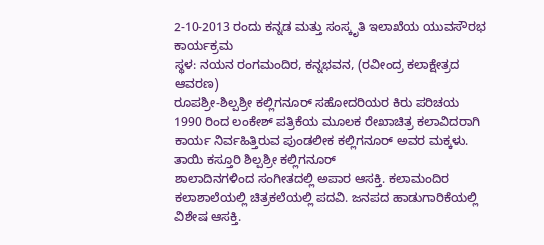2-10-2013 ರಂದು ಕನ್ನಡ ಮತ್ತು ಸಂಸ್ಕೃತಿ ಇಲಾಖೆಯ ಯುವಸೌರಭ ಕಾರ್ಯಕ್ರಮ
ಸ್ಥಳ: ನಯನ ರಂಗಮಂದಿರ, ಕನ್ನಭವನ, (ರವೀಂದ್ರ ಕಲಾಕ್ಷೇತ್ರದ ಆವರಣ)
ರೂಪಶ್ರೀ-ಶಿಲ್ಪಶ್ರೀ ಕಲ್ಲಿಗನೂರ್ ಸಹೋದರಿಯರ ಕಿರು ಪರಿಚಯ
1990 ರಿಂದ ಲಂಕೇಶ್ ಪತ್ರಿಕೆಯ ಮೂಲಕ ರೇಖಾಚಿತ್ರ ಕಲಾವಿದರಾಗಿ ಕಾರ್ಯ ನಿರ್ವಹಿತ್ತಿರುವ ಪುಂಡಲೀಕ ಕಲ್ಲಿಗನೂರ್ ಅವರ ಮಕ್ಕಳು. ತಾಯಿ ಕಸ್ತೂರಿ ಶಿಲ್ಪಶ್ರೀ ಕಲ್ಲಿಗನೂರ್
ಶಾಲಾದಿನಗಳಿಂದ ಸಂಗೀತದಲ್ಲಿ ಅಪಾರ ಆಸಕ್ತಿ. ಕಲಾಮಂದಿರ ಕಲಾಶಾಲೆಯಲ್ಲಿ ಚಿತ್ರಕಲೆಯಲ್ಲಿ ಪದವಿ. ಜನಪದ ಹಾಡುಗಾರಿಕೆಯಲ್ಲಿ ವಿಶೇಷ ಆಸಕ್ತಿ.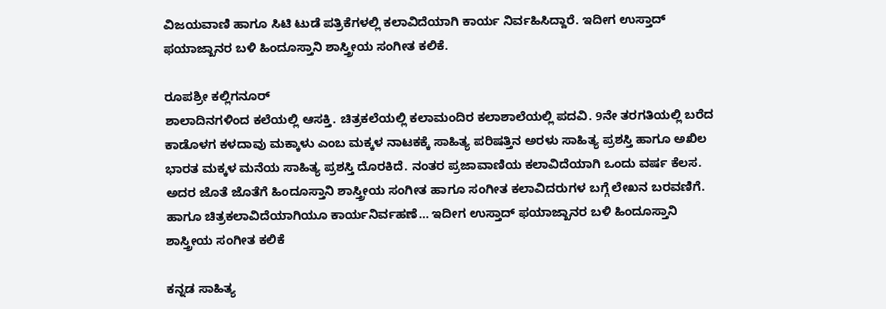ವಿಜಯವಾಣಿ ಹಾಗೂ ಸಿಟಿ ಟುಡೆ ಪತ್ರಿಕೆಗಳಲ್ಲಿ ಕಲಾವಿದೆಯಾಗಿ ಕಾರ್ಯ ನಿರ್ವಹಿಸಿದ್ದಾರೆ. ಇದೀಗ ಉಸ್ತಾದ್ ಫಯಾಜ್ಖಾನರ ಬಳಿ ಹಿಂದೂಸ್ತಾನಿ ಶಾಸ್ತ್ರೀಯ ಸಂಗೀತ ಕಲಿಕೆ.

ರೂಪಶ್ರೀ ಕಲ್ಲಿಗನೂರ್
ಶಾಲಾದಿನಗಳಿಂದ ಕಲೆಯಲ್ಲಿ ಆಸಕ್ತಿ. ಚಿತ್ರಕಲೆಯಲ್ಲಿ ಕಲಾಮಂದಿರ ಕಲಾಶಾಲೆಯಲ್ಲಿ ಪದವಿ. 9ನೇ ತರಗತಿಯಲ್ಲಿ ಬರೆದ ಕಾಡೊಳಗ ಕಳದಾವು ಮಕ್ಕಾಳು ಎಂಬ ಮಕ್ಕಳ ನಾಟಕಕ್ಕೆ ಸಾಹಿತ್ಯ ಪರಿಷತ್ತಿನ ಅರಳು ಸಾಹಿತ್ಯ ಪ್ರಶಸ್ತಿ ಹಾಗೂ ಅಖಿಲ ಭಾರತ ಮಕ್ಕಳ ಮನೆಯ ಸಾಹಿತ್ಯ ಪ್ರಶಸ್ತಿ ದೊರಕಿದೆ. ನಂತರ ಪ್ರಜಾವಾಣಿಯ ಕಲಾವಿದೆಯಾಗಿ ಒಂದು ವರ್ಷ ಕೆಲಸ. ಅದರ ಜೊತೆ ಜೊತೆಗೆ ಹಿಂದೂಸ್ತಾನಿ ಶಾಸ್ತ್ರೀಯ ಸಂಗೀತ ಹಾಗೂ ಸಂಗೀತ ಕಲಾವಿದರುಗಳ ಬಗ್ಗೆ ಲೇಖನ ಬರವಣಿಗೆ. ಹಾಗೂ ಚಿತ್ರಕಲಾವಿದೆಯಾಗಿಯೂ ಕಾರ್ಯನಿರ್ವಹಣೆ… ಇದೀಗ ಉಸ್ತಾದ್ ಫಯಾಜ್ಖಾನರ ಬಳಿ ಹಿಂದೂಸ್ತಾನಿ ಶಾಸ್ತ್ರೀಯ ಸಂಗೀತ ಕಲಿಕೆ

ಕನ್ನಡ ಸಾಹಿತ್ಯ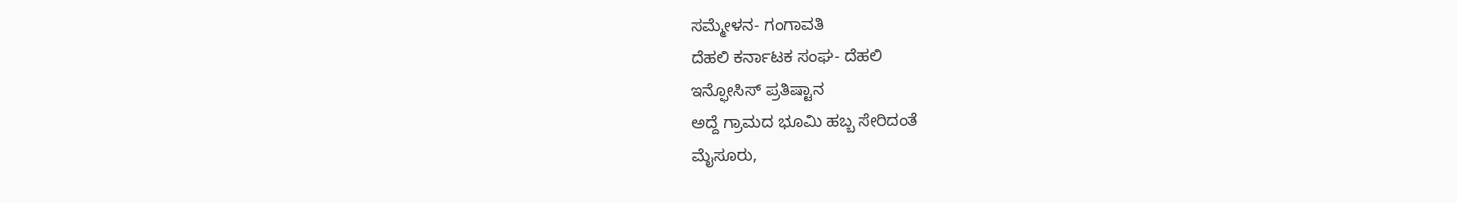ಸಮ್ಮೇಳನ- ಗಂಗಾವತಿ
ದೆಹಲಿ ಕರ್ನಾಟಕ ಸಂಘ- ದೆಹಲಿ
ಇನ್ಫೋಸಿಸ್ ಪ್ರತಿಷ್ಟಾನ
ಅದ್ದೆ ಗ್ರಾಮದ ಭೂಮಿ ಹಬ್ಬ ಸೇರಿದಂತೆ
ಮೈಸೂರು,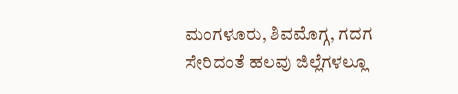ಮಂಗಳೂರು, ಶಿವಮೊಗ್ಗ, ಗದಗ ಸೇರಿದಂತೆ ಹಲವು ಜಿಲ್ಲೆಗಳಲ್ಲೂ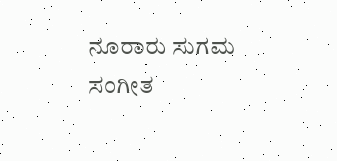ನೂರಾರು ಸುಗಮ ಸಂಗೀತ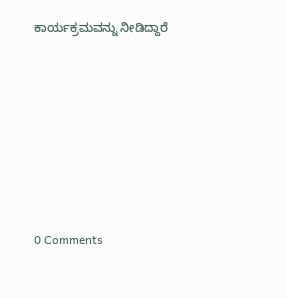ಕಾರ್ಯಕ್ರಮವನ್ನು ನೀಡಿದ್ದಾರೆ







0 Comments